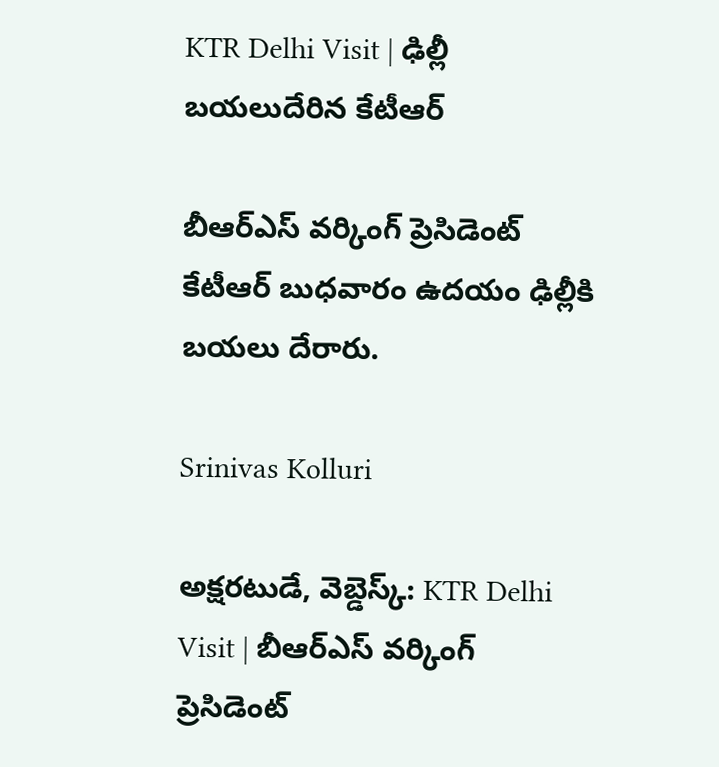KTR Delhi Visit | ఢిల్లీ బయలుదేరిన కేటీఆర్

బీఆర్ఎస్ వర్కింగ్ ప్రెసిడెంట్ కేటీఆర్ బుధవారం ఉదయం ఢిల్లీకి బయలు దేరారు.

Srinivas Kolluri

అక్షరటుడే, వెబ్డెస్క్: KTR Delhi Visit | బీఆర్ఎస్ వర్కింగ్ ప్రెసిడెంట్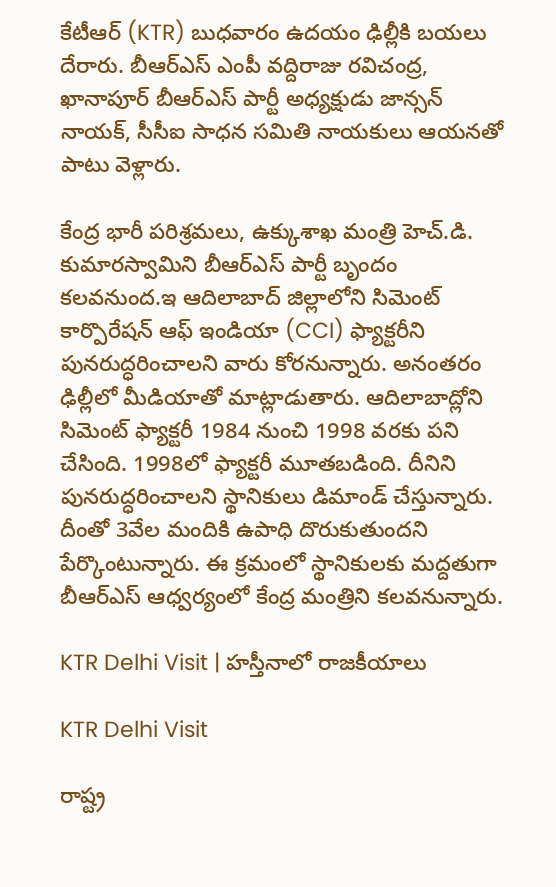కేటీఆర్ (KTR) బుధవారం ఉదయం ఢిల్లీకి బయలు దేరారు. బీఆర్ఎస్ ఎంపీ వద్దిరాజు రవిచంద్ర, ఖానాపూర్ బీఆర్ఎస్ పార్టీ అధ్యక్షుడు జాన్సన్ నాయక్, సీసీఐ సాధన సమితి నాయకులు ఆయనతో పాటు వెళ్లారు.

కేంద్ర భారీ పరిశ్రమలు, ఉక్కుశాఖ మంత్రి హెచ్.డి. కుమారస్వామిని బీఆర్ఎస్ పార్టీ బృందం కలవనుంద.ఇ ఆదిలాబాద్ జిల్లాలోని సిమెంట్ కార్పొరేషన్ ఆఫ్ ఇండియా (CCI) ఫ్యాక్టరీని పునరుద్ధరించాలని వారు కోరనున్నారు. అనంతరం ఢిల్లీలో మీడియాతో మాట్లాడుతారు. ఆదిలాబాద్లోని సిమెంట్ ఫ్యాక్టరీ 1984 నుంచి 1998 వరకు పని చేసింది. 1998లో ఫ్యాక్టరీ మూతబడింది. దీనిని పునరుద్ధరించాలని స్థానికులు డిమాండ్ చేస్తున్నారు. దీంతో 3వేల మందికి ఉపాధి దొరుకుతుందని పేర్కొంటున్నారు. ఈ క్రమంలో స్థానికులకు మద్దతుగా బీఆర్ఎస్ ఆధ్వర్యంలో కేంద్ర మంత్రిని కలవనున్నారు.

KTR Delhi Visit | హస్తీనాలో రాజకీయాలు

KTR Delhi Visit

రాష్ట్ర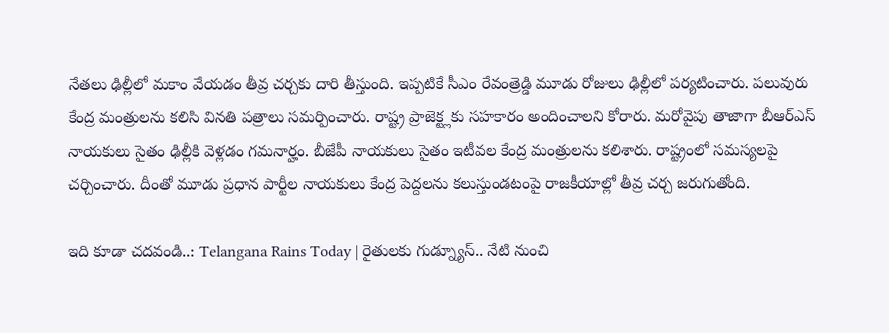నేతలు ఢిల్లీలో మకాం వేయడం తీవ్ర చర్చకు దారి తీస్తుంది. ఇప్పటికే సీఎం రేవంత్రెడ్డి మూడు రోజులు ఢిల్లీలో పర్యటించారు. పలువురు కేంద్ర మంత్రులను కలిసి వినతి పత్రాలు సమర్పించారు. రాష్ట్ర ప్రాజెక్ట్లకు సహకారం అందించాలని కోరారు. మరోవైపు తాజాగా బీఆర్ఎస్ నాయకులు సైతం ఢిల్లీకి వెళ్లడం గమనార్హం. బీజేపీ నాయకులు సైతం ఇటీవల కేంద్ర మంత్రులను కలిశారు. రాష్ట్రంలో సమస్యలపై చర్చించారు. దీంతో మూడు ప్రధాన పార్టీల నాయకులు కేంద్ర పెద్దలను కలుస్తుండటంపై రాజకీయాల్లో తీవ్ర చర్చ జరుగుతోంది.

ఇది కూడా చదవండి..: Telangana Rains Today | రైతులకు గుడ్న్యూస్.. నేటి నుంచి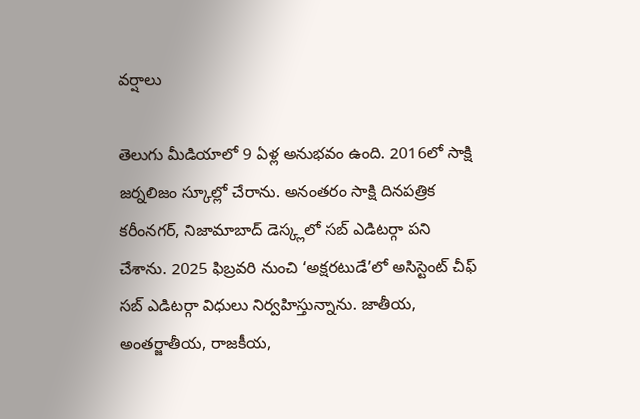వర్షాలు

తెలుగు మీడియాలో 9 ఏళ్ల అనుభవం ఉంది. 2016లో సాక్షి జర్నలిజం స్కూల్లో చేరాను. అనంతరం సాక్షి దినపత్రిక కరీంనగర్, నిజామాబాద్ డెస్క్లలో సబ్ ఎడిటర్గా పని చేశాను. 2025 ఫిబ్రవరి నుంచి ‘అక్షరటుడే’లో అసిస్టెంట్ చీఫ్ సబ్ ఎడిటర్గా విధులు నిర్వహిస్తున్నాను. జాతీయ, అంతర్జాతీయ, రాజకీయ,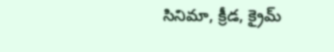సినిమా, క్రీడ, క్రైమ్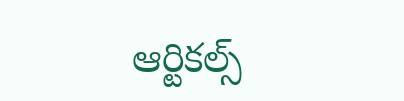ఆర్టికల్స్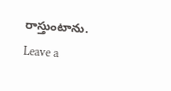రాస్తుంటాను.
Leave a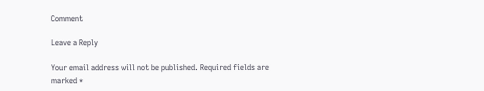Comment

Leave a Reply

Your email address will not be published. Required fields are marked *